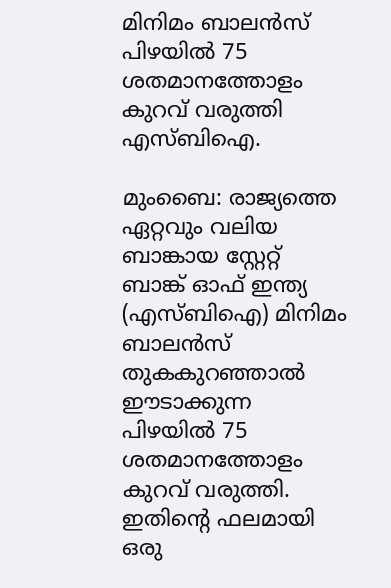മിനിമം ബാലന്‍സ് പിഴയില്‍ 75 ശതമാനത്തോളം കുറവ് വരുത്തി എസ്ബിഐ.

മുംബൈ: രാജ്യത്തെ ഏറ്റവും വലിയ ബാങ്കായ സ്റ്റേറ്റ് ബാങ്ക് ഓഫ് ഇന്ത്യ (എസ്ബിഐ) മിനിമം ബാലന്‍സ് തുകകുറഞ്ഞാല്‍ ഈടാക്കുന്ന പിഴയില്‍ 75 ശതമാനത്തോളം കുറവ് വരുത്തി. ഇതിന്‍റെ ഫലമായി ഒരു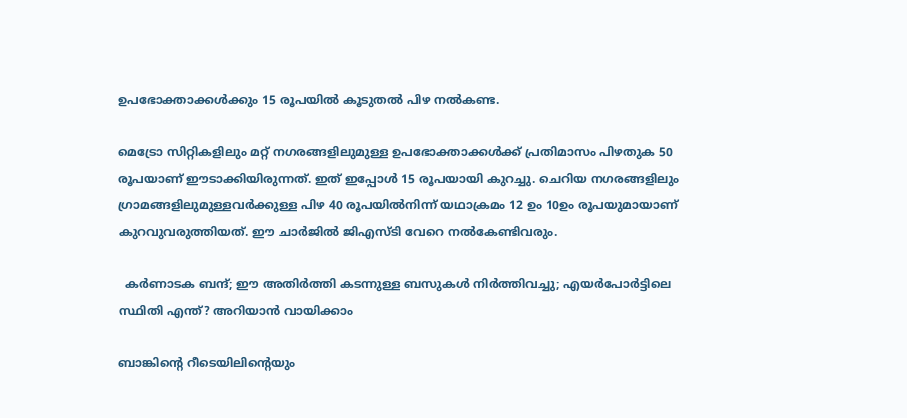ഉപഭോക്താക്കള്‍ക്കും 15 രൂപയില്‍ കൂടുതല്‍ പിഴ നല്‍കണ്ട.

മെട്രോ സിറ്റികളിലും മറ്റ് നഗരങ്ങളിലുമുള്ള ഉപഭോക്താക്കള്‍ക്ക് പ്രതിമാസം പിഴതുക 50 രൂപയാണ് ഈടാക്കിയിരുന്നത്. ഇത് ഇപ്പോള്‍ 15 രൂപയായി കുറച്ചു. ചെറിയ നഗരങ്ങളിലും ഗ്രാമങ്ങളിലുമുള്ളവര്‍ക്കുള്ള പിഴ 40 രൂപയില്‍നിന്ന് യഥാക്രമം 12 ഉം 10ഉം രൂപയുമായാണ് കുറവുവരുത്തിയത്. ഈ ചാര്‍ജില്‍ ജിഎസ്ടി വേറെ നല്‍കേണ്ടിവരും.

  കർണാടക ബന്ദ്; ഈ അതിർത്തി കടന്നുള്ള ബസുകൾ നിർത്തിവച്ചു; എയർപോർട്ടിലെ സ്ഥിതി എന്ത്? അറിയാൻ വായിക്കാം

ബാങ്കിന്‍റെ റീടെയിലിന്റെയും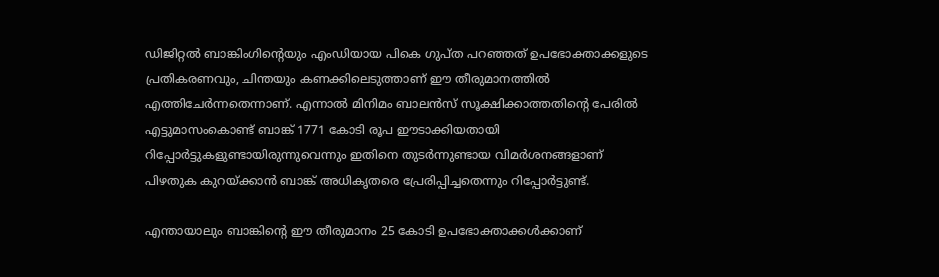ഡിജിറ്റല്‍ ബാങ്കിംഗിന്‍റെയും എംഡിയായ പികെ ഗുപ്ത പറഞ്ഞത് ഉപഭോക്താക്കളുടെ പ്രതികരണവും, ചിന്തയും കണക്കിലെടുത്താണ് ഈ തീരുമാനത്തില്‍ എത്തിചേര്‍ന്നതെന്നാണ്. എന്നാല്‍ മിനിമം ബാലന്‍സ് സൂക്ഷിക്കാത്തതിന്‍റെ പേരില്‍ എട്ടുമാസംകൊണ്ട് ബാങ്ക് 1771 കോടി രൂപ ഈടാക്കിയതായി റിപ്പോര്‍ട്ടുകളുണ്ടായിരുന്നുവെന്നും ഇതിനെ തുടര്‍ന്നുണ്ടായ വിമര്‍ശനങ്ങളാണ് പിഴതുക കുറയ്ക്കാന്‍ ബാങ്ക് അധികൃതരെ പ്രേരിപ്പിച്ചതെന്നും റിപ്പോര്‍ട്ടുണ്ട്.

എന്തായാലും ബാങ്കിന്‍റെ ഈ തീരുമാനം 25 കോടി ഉപഭോക്താക്കള്‍ക്കാണ്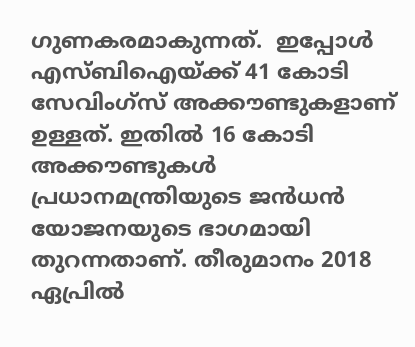ഗുണകരമാകുന്നത്.  ഇപ്പോള്‍ എസ്ബിഐയ്ക്ക് 41 കോടി സേവിംഗ്സ് അക്കൗണ്ടുകളാണ് ഉള്ളത്. ഇതില്‍ 16 കോടി അക്കൗണ്ടുകള്‍ പ്രധാനമന്ത്രിയുടെ ജന്‍ധന്‍ യോജനയുടെ ഭാഗമായി തുറന്നതാണ്. തീരുമാനം 2018 ഏപ്രില്‍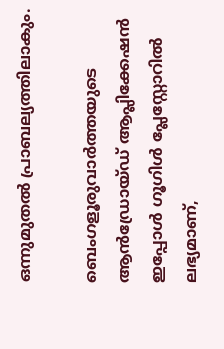ഒന്നുമുതല്‍ പ്രാബല്യത്തിലാകും.

ബെംഗളൂരുവാർത്തയുടെ ആൻഡ്രോയ്ഡ് ആപ്ലിക്കേഷൻ ഇപ്പോൾ ഗൂഗിൾ പ്ലേസ്റ്റോറിൽ ലഭ്യമാണ്,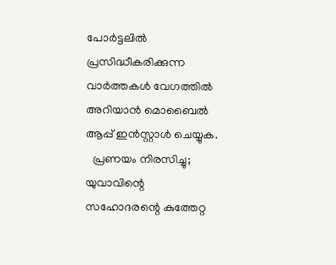പോർട്ടലിൽ പ്രസിദ്ധീകരിക്കുന്ന വാർത്തകൾ വേഗത്തിൽ അറിയാൻ മൊബൈൽ ആപ്പ് ഇൻസ്റ്റാൾ ചെയ്യുക.
  പ്രണയം നിരസിച്ചു; യുവാവിന്റെ സഹോദരന്റെ കുത്തേറ്റ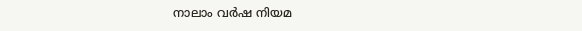നാലാം വർഷ നിയമ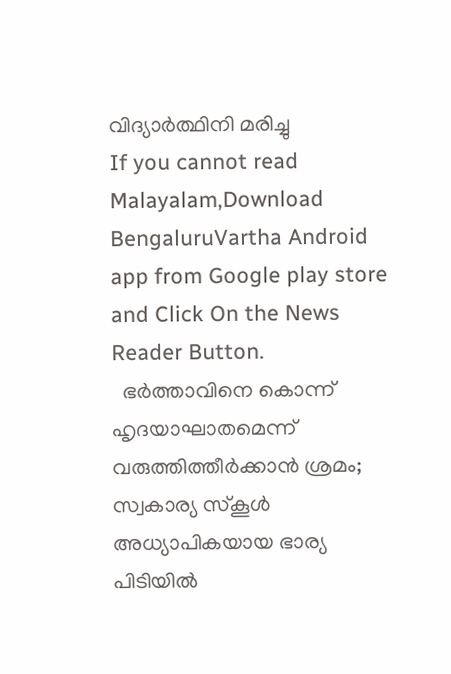വിദ്യാർത്ഥിനി മരിച്ചു
If you cannot read Malayalam,Download BengaluruVartha Android app from Google play store and Click On the News Reader Button.
  ഭർത്താവിനെ കൊന്ന് ഹൃദയാഘാതമെന്ന് വരുത്തിത്തീർക്കാൻ ശ്രമം; സ്വകാര്യ സ്കൂൾ അധ്യാപികയായ ഭാര്യ പിടിയിൽ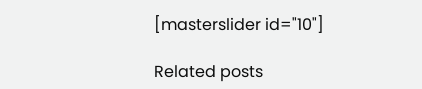[masterslider id="10"]

Related posts